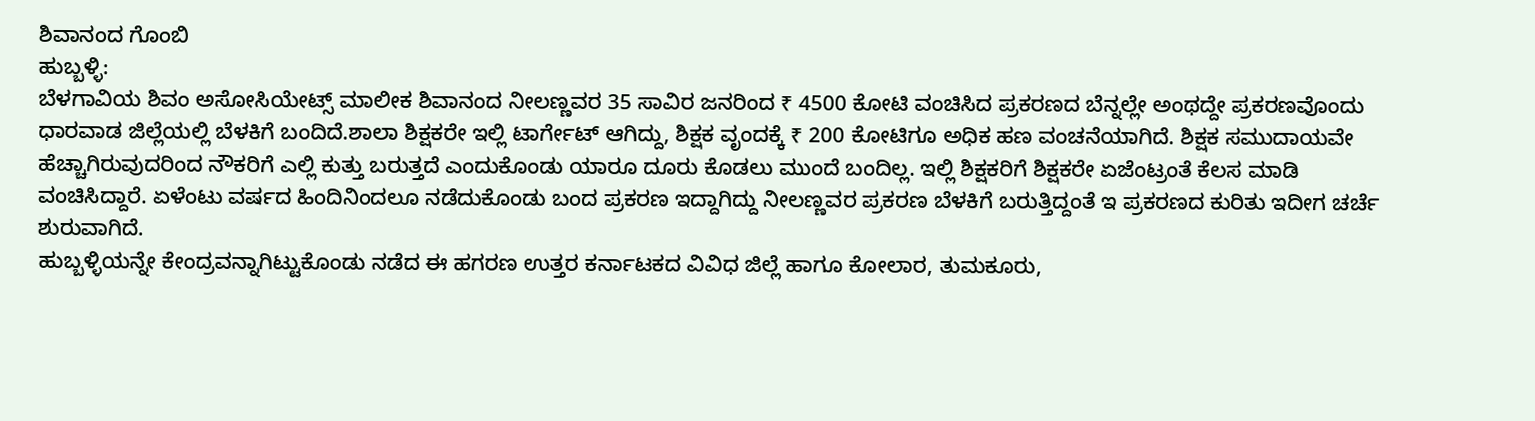ಶಿವಾನಂದ ಗೊಂಬಿ
ಹುಬ್ಬಳ್ಳಿ:
ಬೆಳಗಾವಿಯ ಶಿವಂ ಅಸೋಸಿಯೇಟ್ಸ್ ಮಾಲೀಕ ಶಿವಾನಂದ ನೀಲಣ್ಣವರ 35 ಸಾವಿರ ಜನರಿಂದ ₹ 4500 ಕೋಟಿ ವಂಚಿಸಿದ ಪ್ರಕರಣದ ಬೆನ್ನಲ್ಲೇ ಅಂಥದ್ದೇ ಪ್ರಕರಣವೊಂದು ಧಾರವಾಡ ಜಿಲ್ಲೆಯಲ್ಲಿ ಬೆಳಕಿಗೆ ಬಂದಿದೆ.ಶಾಲಾ ಶಿಕ್ಷಕರೇ ಇಲ್ಲಿ ಟಾರ್ಗೇಟ್ ಆಗಿದ್ದು, ಶಿಕ್ಷಕ ವೃಂದಕ್ಕೆ ₹ 200 ಕೋಟಿಗೂ ಅಧಿಕ ಹಣ ವಂಚನೆಯಾಗಿದೆ. ಶಿಕ್ಷಕ ಸಮುದಾಯವೇ ಹೆಚ್ಚಾಗಿರುವುದರಿಂದ ನೌಕರಿಗೆ ಎಲ್ಲಿ ಕುತ್ತು ಬರುತ್ತದೆ ಎಂದುಕೊಂಡು ಯಾರೂ ದೂರು ಕೊಡಲು ಮುಂದೆ ಬಂದಿಲ್ಲ. ಇಲ್ಲಿ ಶಿಕ್ಷಕರಿಗೆ ಶಿಕ್ಷಕರೇ ಏಜೆಂಟ್ರಂತೆ ಕೆಲಸ ಮಾಡಿ ವಂಚಿಸಿದ್ದಾರೆ. ಏಳೆಂಟು ವರ್ಷದ ಹಿಂದಿನಿಂದಲೂ ನಡೆದುಕೊಂಡು ಬಂದ ಪ್ರಕರಣ ಇದ್ದಾಗಿದ್ದು ನೀಲಣ್ಣವರ ಪ್ರಕರಣ ಬೆಳಕಿಗೆ ಬರುತ್ತಿದ್ದಂತೆ ಇ ಪ್ರಕರಣದ ಕುರಿತು ಇದೀಗ ಚರ್ಚೆ ಶುರುವಾಗಿದೆ.
ಹುಬ್ಬಳ್ಳಿಯನ್ನೇ ಕೇಂದ್ರವನ್ನಾಗಿಟ್ಟುಕೊಂಡು ನಡೆದ ಈ ಹಗರಣ ಉತ್ತರ ಕರ್ನಾಟಕದ ವಿವಿಧ ಜಿಲ್ಲೆ ಹಾಗೂ ಕೋಲಾರ, ತುಮಕೂರು,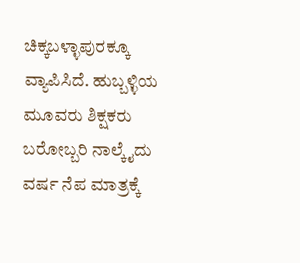ಚಿಕ್ಕಬಳ್ಳಾಪುರಕ್ಕೂ ವ್ಯಾಪಿಸಿದೆ. ಹುಬ್ಬಳ್ಳಿಯ ಮೂವರು ಶಿಕ್ಷಕರು ಬರೋಬ್ಬರಿ ನಾಲ್ಕೈದು ವರ್ಷ ನೆಪ ಮಾತ್ರಕ್ಕೆ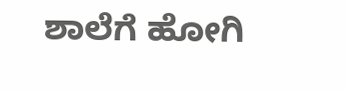ಶಾಲೆಗೆ ಹೋಗಿ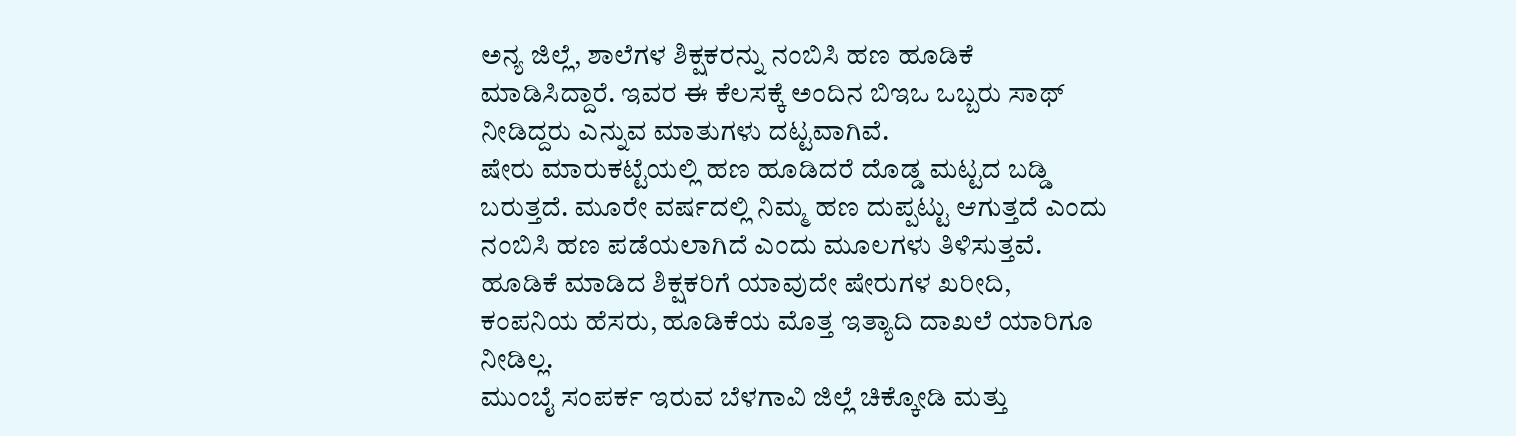ಅನ್ಯ ಜಿಲ್ಲೆ, ಶಾಲೆಗಳ ಶಿಕ್ಷಕರನ್ನು ನಂಬಿಸಿ ಹಣ ಹೂಡಿಕೆ ಮಾಡಿಸಿದ್ದಾರೆ. ಇವರ ಈ ಕೆಲಸಕ್ಕೆ ಅಂದಿನ ಬಿಇಒ ಒಬ್ಬರು ಸಾಥ್ ನೀಡಿದ್ದರು ಎನ್ನುವ ಮಾತುಗಳು ದಟ್ಟವಾಗಿವೆ.
ಷೇರು ಮಾರುಕಟ್ಟೆಯಲ್ಲಿ ಹಣ ಹೂಡಿದರೆ ದೊಡ್ಡ ಮಟ್ಟದ ಬಡ್ಡಿ ಬರುತ್ತದೆ. ಮೂರೇ ವರ್ಷದಲ್ಲಿ ನಿಮ್ಮ ಹಣ ದುಪ್ಪಟ್ಟು ಆಗುತ್ತದೆ ಎಂದು ನಂಬಿಸಿ ಹಣ ಪಡೆಯಲಾಗಿದೆ ಎಂದು ಮೂಲಗಳು ತಿಳಿಸುತ್ತವೆ. ಹೂಡಿಕೆ ಮಾಡಿದ ಶಿಕ್ಷಕರಿಗೆ ಯಾವುದೇ ಷೇರುಗಳ ಖರೀದಿ, ಕಂಪನಿಯ ಹೆಸರು, ಹೂಡಿಕೆಯ ಮೊತ್ತ ಇತ್ಯಾದಿ ದಾಖಲೆ ಯಾರಿಗೂ ನೀಡಿಲ್ಲ.
ಮುಂಬೈ ಸಂಪರ್ಕ ಇರುವ ಬೆಳಗಾವಿ ಜಿಲ್ಲೆ ಚಿಕ್ಕೋಡಿ ಮತ್ತು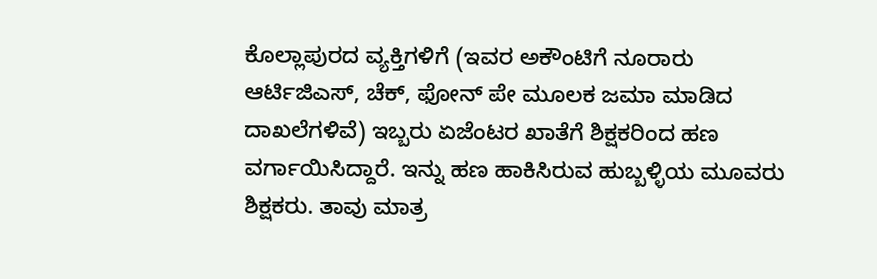ಕೊಲ್ಲಾಪುರದ ವ್ಯಕ್ತಿಗಳಿಗೆ (ಇವರ ಅಕೌಂಟಿಗೆ ನೂರಾರು ಆರ್ಟಿಜಿಎಸ್, ಚೆಕ್, ಫೋನ್ ಪೇ ಮೂಲಕ ಜಮಾ ಮಾಡಿದ ದಾಖಲೆಗಳಿವೆ) ಇಬ್ಬರು ಏಜೆಂಟರ ಖಾತೆಗೆ ಶಿಕ್ಷಕರಿಂದ ಹಣ ವರ್ಗಾಯಿಸಿದ್ದಾರೆ. ಇನ್ನು ಹಣ ಹಾಕಿಸಿರುವ ಹುಬ್ಬಳ್ಳಿಯ ಮೂವರು ಶಿಕ್ಷಕರು. ತಾವು ಮಾತ್ರ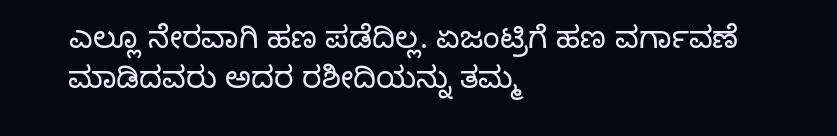ಎಲ್ಲೂ ನೇರವಾಗಿ ಹಣ ಪಡೆದಿಲ್ಲ. ಏಜಂಟ್ರಿಗೆ ಹಣ ವರ್ಗಾವಣೆ ಮಾಡಿದವರು ಅದರ ರಶೀದಿಯನ್ನು ತಮ್ಮ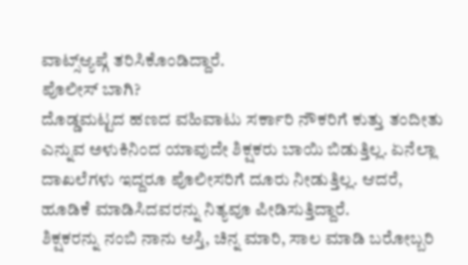ವಾಟ್ಸ್ಆ್ಯಪ್ಗೆ ತರಿಸಿಕೊಂಡಿದ್ದಾರೆ.
ಪೊಲೀಸ್ ಬಾಗಿ?
ದೊಡ್ಡಮಟ್ಟದ ಹಣದ ವಹಿವಾಟು ಸರ್ಕಾರಿ ನೌಕರಿಗೆ ಕುತ್ತು ತಂದೀತು ಎನ್ನುವ ಅಳುಕಿನಿಂದ ಯಾವುದೇ ಶಿಕ್ಷಕರು ಬಾಯಿ ಬಿಡುತ್ತಿಲ್ಲ. ಏನೆಲ್ಲಾ ದಾಖಲೆಗಳು ಇದ್ದರೂ ಪೊಲೀಸರಿಗೆ ದೂರು ನೀಡುತ್ತಿಲ್ಲ. ಆದರೆ, ಹೂಡಿಕೆ ಮಾಡಿಸಿದವರನ್ನು ನಿತ್ಯವೂ ಪೀಡಿಸುತ್ತಿದ್ದಾರೆ.
ಶಿಕ್ಷಕರನ್ನು ನಂಬಿ ನಾನು ಆಸ್ತಿ, ಚಿನ್ನ ಮಾರಿ, ಸಾಲ ಮಾಡಿ ಬರೋಬ್ಬರಿ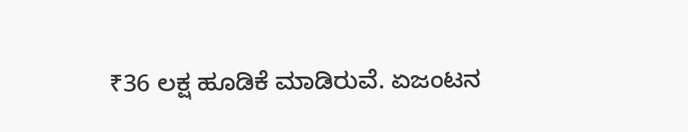₹36 ಲಕ್ಷ ಹೂಡಿಕೆ ಮಾಡಿರುವೆ. ಏಜಂಟನ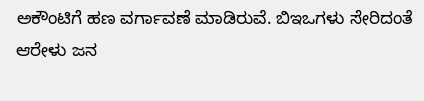ಅಕೌಂಟಿಗೆ ಹಣ ವರ್ಗಾವಣೆ ಮಾಡಿರುವೆ. ಬಿಇಒಗಳು ಸೇರಿದಂತೆ ಆರೇಳು ಜನ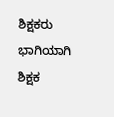ಶಿಕ್ಷಕರು ಭಾಗಿಯಾಗಿ ಶಿಕ್ಷಕ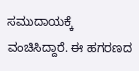ಸಮುದಾಯಕ್ಕೆ ವಂಚಿಸಿದ್ದಾರೆ. ಈ ಹಗರಣದ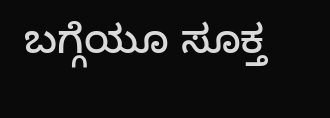ಬಗ್ಗೆಯೂ ಸೂಕ್ತ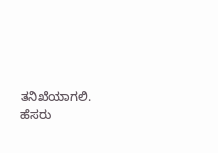ತನಿಖೆಯಾಗಲಿ.
ಹೆಸರು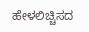ಹೇಳಲಿಚ್ಚಿಸದ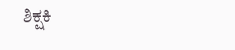ಶಿಕ್ಷಕಿ